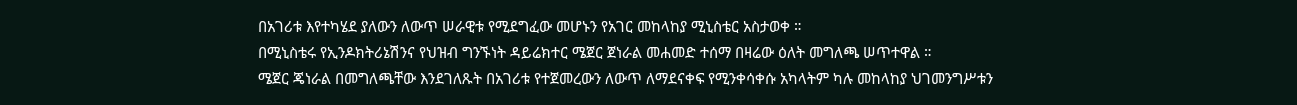በአገሪቱ እየተካሄደ ያለውን ለውጥ ሠራዊቱ የሚደግፈው መሆኑን የአገር መከላከያ ሚኒስቴር አስታወቀ ።
በሚኒስቴሩ የኢንዶክትሪኔሽንና የህዝብ ግንኙነት ዳይሬክተር ሜጀር ጀነራል መሐመድ ተሰማ በዛሬው ዕለት መግለጫ ሠጥተዋል ።
ሜጀር ጄነራል በመግለጫቸው እንደገለጹት በአገሪቱ የተጀመረውን ለውጥ ለማደናቀፍ የሚንቀሳቀሱ አካላትም ካሉ መከላከያ ህገመንግሥቱን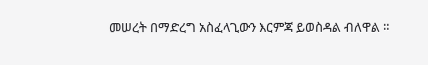መሠረት በማድረግ አስፈላጊውን እርምጃ ይወስዳል ብለዋል ።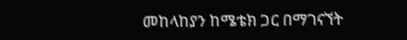መከላከያን ከሜቴክ ጋር በማገናኘት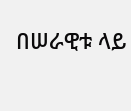በሠራዊቱ ላይ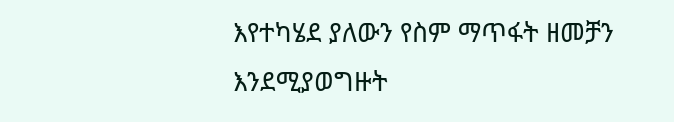እየተካሄደ ያለውን የስም ማጥፋት ዘመቻን እንደሚያወግዙት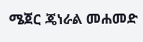ሜጀር ጄነራል መሐመድ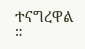ተናግረዋል ።